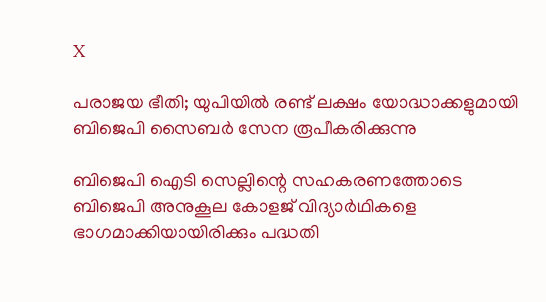X

പരാജയ ഭീതി; യുപിയില്‍ രണ്ട് ലക്ഷം യോദ്ധാക്കളുമായി ബിജെപി സൈബര്‍ സേന രൂപീകരിക്കുന്നു

ബിജെപി ഐടി സെല്ലിന്റെ സഹകരണത്തോടെ ബിജെപി അനുകൂല കോളജ് വിദ്യാര്‍ഥികളെ ഭാഗമാക്കിയായിരിക്കും പദ്ധതി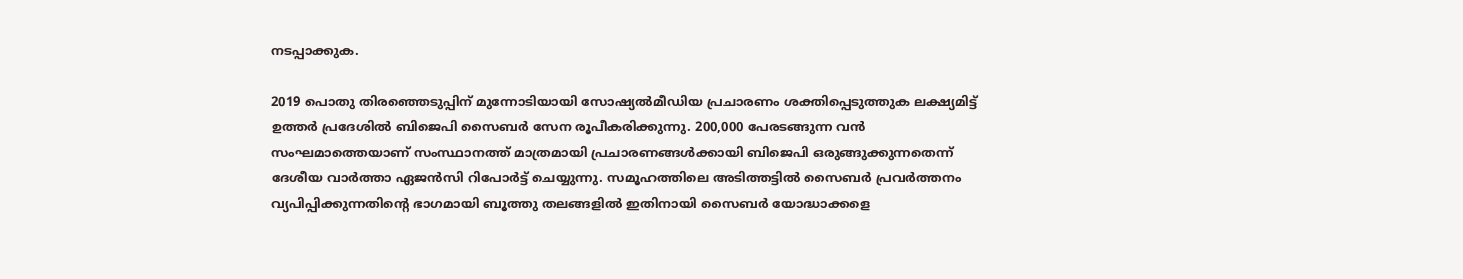നടപ്പാക്കുക.

2019 പൊതു തിരഞ്ഞെടുപ്പിന് മുന്നോടിയായി സോഷ്യല്‍മീഡിയ പ്രചാരണം ശക്തിപ്പെടുത്തുക ലക്ഷ്യമിട്ട് ഉത്തര്‍ പ്രദേശില്‍ ബിജെപി സൈബര്‍ സേന രൂപീകരിക്കുന്നു. 200,000 പേരടങ്ങുന്ന വന്‍ സംഘമാത്തെയാണ് സംസ്ഥാനത്ത് മാത്രമായി പ്രചാരണങ്ങള്‍ക്കായി ബിജെപി ഒരുങ്ങുക്കുന്നതെന്ന് ദേശീയ വാര്‍ത്താ ഏജന്‍സി റിപോര്‍ട്ട് ചെയ്യുന്നു. സമൂഹത്തിലെ അടിത്തട്ടില്‍ സൈബര്‍ പ്രവര്‍ത്തനം വ്യപിപ്പിക്കുന്നതിന്റെ ഭാഗമായി ബൂത്തു തലങ്ങളില്‍ ഇതിനായി സൈബര്‍ യോദ്ധാക്കളെ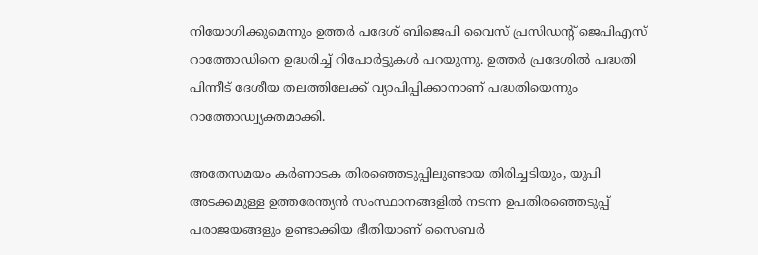നിയോഗിക്കുമെന്നും ഉത്തര്‍ പദേശ് ബിജെപി വൈസ് പ്രസിഡന്റ് ജെപിഎസ് റാത്തോഡിനെ ഉദ്ധരിച്ച് റിപോര്‍ട്ടുകള്‍ പറയുന്നു. ഉത്തര്‍ പ്രദേശില്‍ പദ്ധതി പിന്നീട് ദേശീയ തലത്തിലേക്ക് വ്യാപിപ്പിക്കാനാണ് പദ്ധതിയെന്നും റാത്തോഡ്വ്യക്തമാക്കി.

അതേസമയം കര്‍ണാടക തിരഞ്ഞെടുപ്പിലുണ്ടായ തിരിച്ചടിയും, യുപി അടക്കമുള്ള ഉത്തരേന്ത്യന്‍ സംസ്ഥാനങ്ങളില്‍ നടന്ന ഉപതിരഞ്ഞെടുപ്പ് പരാജയങ്ങളും ഉണ്ടാക്കിയ ഭീതിയാണ് സൈബര്‍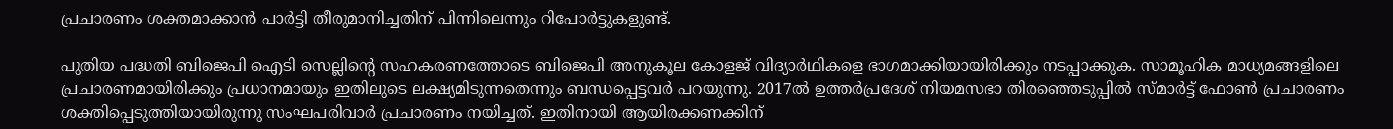പ്രചാരണം ശക്തമാക്കാന്‍ പാര്‍ട്ടി തീരുമാനിച്ചതിന് പിന്നിലെന്നും റിപോര്‍ട്ടുകളുണ്ട്.

പുതിയ പദ്ധതി ബിജെപി ഐടി സെല്ലിന്റെ സഹകരണത്തോടെ ബിജെപി അനുകൂല കോളജ് വിദ്യാര്‍ഥികളെ ഭാഗമാക്കിയായിരിക്കും നടപ്പാക്കുക. സാമൂഹിക മാധ്യമങ്ങളിലെ പ്രചാരണമായിരിക്കും പ്രധാനമായും ഇതിലുടെ ലക്ഷ്യമിടുന്നതെന്നും ബന്ധപ്പെട്ടവര്‍ പറയുന്നു. 2017ല്‍ ഉത്തര്‍പ്രദേശ് നിയമസഭാ തിരഞ്ഞെടുപ്പില്‍ സ്മാര്‍ട്ട് ഫോണ്‍ പ്രചാരണം ശക്തിപ്പെടുത്തിയായിരുന്നു സംഘപരിവാര്‍ പ്രചാരണം നയിച്ചത്. ഇതിനായി ആയിരക്കണക്കിന്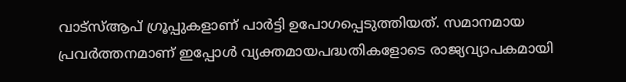വാട്സ്ആപ് ഗ്രൂപ്പുകളാണ് പാര്‍ട്ടി ഉപോഗപ്പെടുത്തിയത്. സമാനമായ പ്രവര്‍ത്തനമാണ് ഇപ്പോള്‍ വ്യക്തമായപദ്ധതികളോടെ രാജ്യവ്യാപകമായി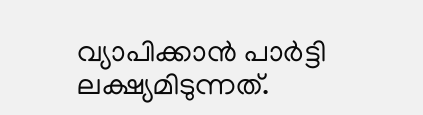വ്യാപിക്കാന്‍ പാര്‍ട്ടി ലക്ഷ്യമിടുന്നത്.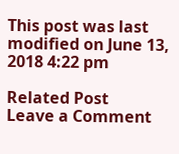This post was last modified on June 13, 2018 4:22 pm

Related Post
Leave a Comment